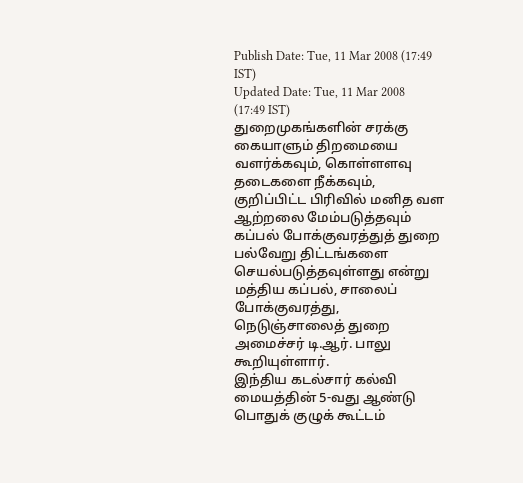Publish Date: Tue, 11 Mar 2008 (17:49 IST)
Updated Date: Tue, 11 Mar 2008 (17:49 IST)
துறைமுகங்களின் சரக்கு கையாளும் திறமையை வளர்க்கவும், கொள்ளளவு தடைகளை நீக்கவும், குறிப்பிட்ட பிரிவில் மனித வள ஆற்றலை மேம்படுத்தவும் கப்பல் போக்குவரத்துத் துறை பல்வேறு திட்டங்களை செயல்படுத்தவுள்ளது என்று மத்திய கப்பல், சாலைப் போக்குவரத்து, நெடுஞ்சாலைத் துறை அமைச்சர் டி.ஆர். பாலு கூறியுள்ளார்.
இந்திய கடல்சார் கல்வி மையத்தின் 5-வது ஆண்டு பொதுக் குழுக் கூட்டம்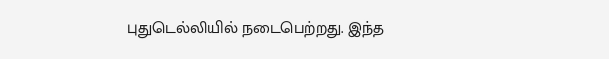புதுடெல்லியில் நடைபெற்றது. இந்த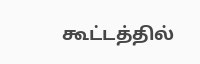கூட்டத்தில்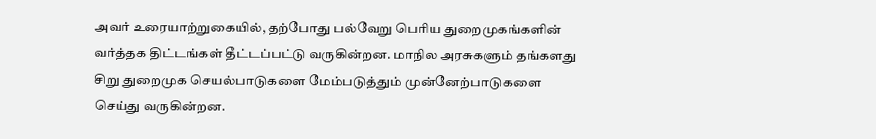அவர் உரையாற்றுகையில், தற்போது பல்வேறு பெரிய துறைமுகங்களின் வர்த்தக திட்டங்கள் தீட்டப்பட்டு வருகின்றன. மாநில அரசுகளும் தங்களது சிறு துறைமுக செயல்பாடுகளை மேம்படுத்தும் முன்னேற்பாடுகளை செய்து வருகின்றன.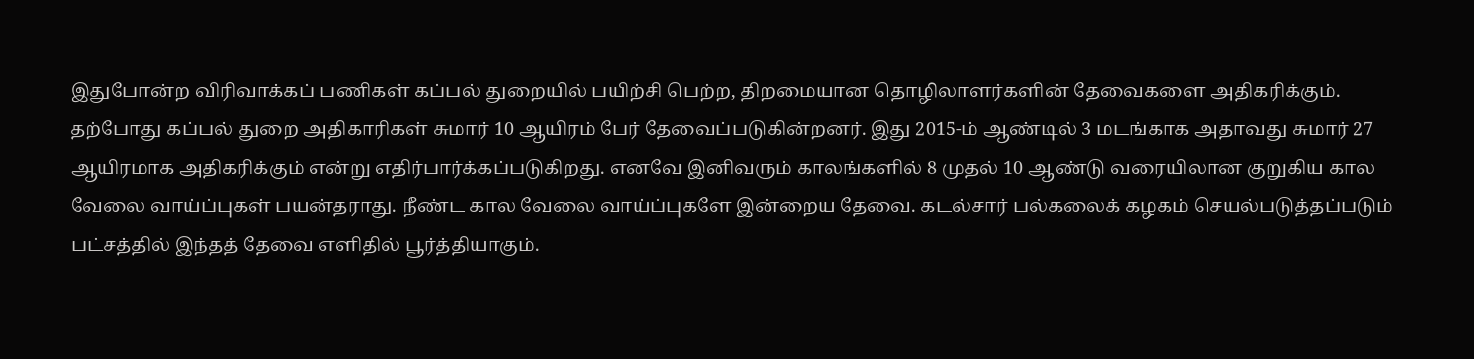இதுபோன்ற விரிவாக்கப் பணிகள் கப்பல் துறையில் பயிற்சி பெற்ற, திறமையான தொழிலாளர்களின் தேவைகளை அதிகரிக்கும். தற்போது கப்பல் துறை அதிகாரிகள் சுமார் 10 ஆயிரம் பேர் தேவைப்படுகின்றனர். இது 2015-ம் ஆண்டில் 3 மடங்காக அதாவது சுமார் 27 ஆயிரமாக அதிகரிக்கும் என்று எதிர்பார்க்கப்படுகிறது. எனவே இனிவரும் காலங்களில் 8 முதல் 10 ஆண்டு வரையிலான குறுகிய கால வேலை வாய்ப்புகள் பயன்தராது. நீண்ட கால வேலை வாய்ப்புகளே இன்றைய தேவை. கடல்சார் பல்கலைக் கழகம் செயல்படுத்தப்படும் பட்சத்தில் இந்தத் தேவை எளிதில் பூர்த்தியாகும்.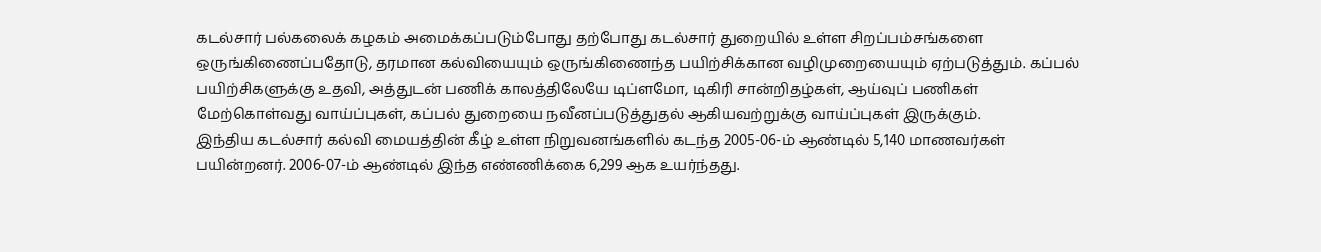கடல்சார் பல்கலைக் கழகம் அமைக்கப்படும்போது தற்போது கடல்சார் துறையில் உள்ள சிறப்பம்சங்களை ஒருங்கிணைப்பதோடு, தரமான கல்வியையும் ஒருங்கிணைந்த பயிற்சிக்கான வழிமுறையையும் ஏற்படுத்தும். கப்பல் பயிற்சிகளுக்கு உதவி, அத்துடன் பணிக் காலத்திலேயே டிப்ளமோ, டிகிரி சான்றிதழ்கள், ஆய்வுப் பணிகள் மேற்கொள்வது வாய்ப்புகள், கப்பல் துறையை நவீனப்படுத்துதல் ஆகியவற்றுக்கு வாய்ப்புகள் இருக்கும்.
இந்திய கடல்சார் கல்வி மையத்தின் கீழ் உள்ள நிறுவனங்களில் கடந்த 2005-06-ம் ஆண்டில் 5,140 மாணவர்கள் பயின்றனர். 2006-07-ம் ஆண்டில் இந்த எண்ணிக்கை 6,299 ஆக உயர்ந்தது.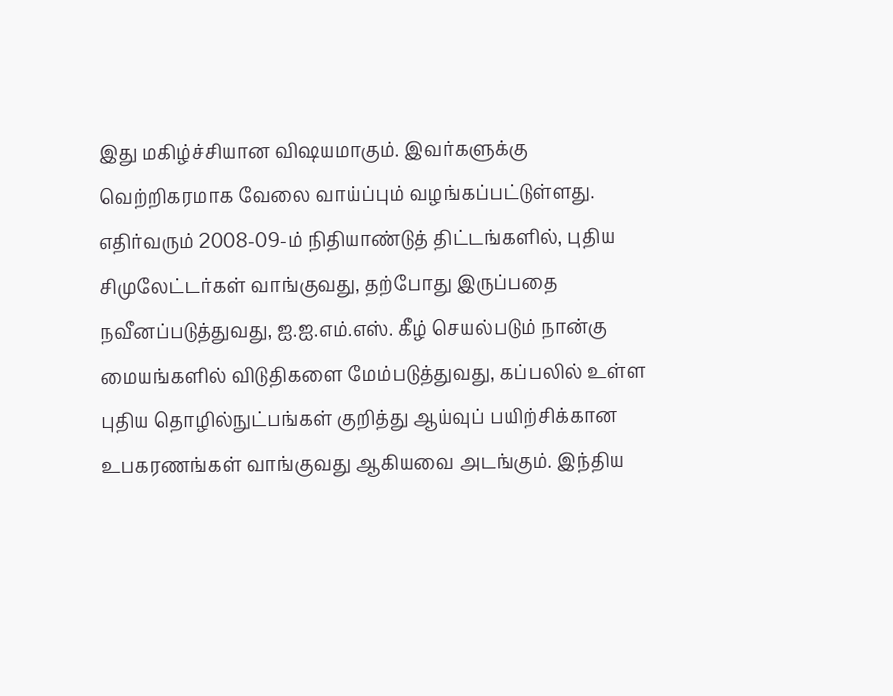இது மகிழ்ச்சியான விஷயமாகும். இவர்களுக்கு வெற்றிகரமாக வேலை வாய்ப்பும் வழங்கப்பட்டுள்ளது.
எதிர்வரும் 2008-09-ம் நிதியாண்டுத் திட்டங்களில், புதிய சிமுலேட்டர்கள் வாங்குவது, தற்போது இருப்பதை நவீனப்படுத்துவது, ஐ.ஐ.எம்.எஸ். கீழ் செயல்படும் நான்கு மையங்களில் விடுதிகளை மேம்படுத்துவது, கப்பலில் உள்ள புதிய தொழில்நுட்பங்கள் குறித்து ஆய்வுப் பயிற்சிக்கான உபகரணங்கள் வாங்குவது ஆகியவை அடங்கும். இந்திய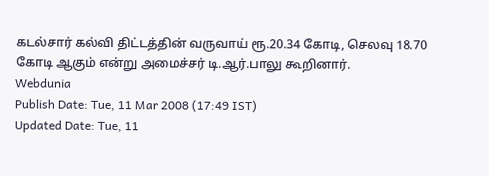கடல்சார் கல்வி திட்டத்தின் வருவாய் ரூ.20.34 கோடி, செலவு 18.70 கோடி ஆகும் என்று அமைச்சர் டி.ஆர்.பாலு கூறினார்.
Webdunia
Publish Date: Tue, 11 Mar 2008 (17:49 IST)
Updated Date: Tue, 11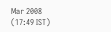Mar 2008 (17:49 IST)